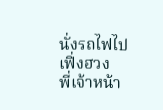นั่งรถไฟไปเฟิ่งฮวง
พี่เจ้าหน้า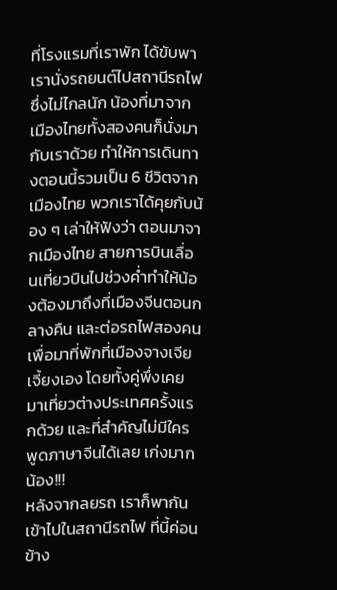ที่โรงแรมที่เราพัก ได้ขับพาเรานั่งรถยนต์ไปสถานีรถไฟ ซึ่งไม่ไกลนัก น้องที่มาจากเมืองไทยทั้งสองคนก็นั่งมากับเราด้วย ทำให้การเดินทางตอนนี้รวมเป็น 6 ชีวิตจากเมืองไทย พวกเราได้คุยกับน้อง ๆ เล่าให้ฟังว่า ตอนมาจากเมืองไทย สายการบินเลื่อนเที่ยวบินไปช่วงค่ำทำให้น้องต้องมาถึงที่เมืองจีนตอนกลางคืน และต่อรถไฟสองคนเพื่อมาที่พักที่เมืองจางเจียเจี้ยงเอง โดยทั้งคู่พึ่งเคยมาเที่ยวต่างประเทศครั้งแรกด้วย และที่สำคัญไม่มีใครพูดภาษาจีนได้เลย เก่งมากน้อง!!!
หลังจากลยรถ เราก็พากันเข้าไปในสถานีรถไฟ ที่นี้ค่อนข้าง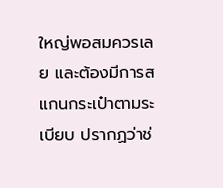ใหญ่พอสมควรเลย และต้องมีการสแกนกระเป๋าตามระเบียบ ปรากฏว่าช่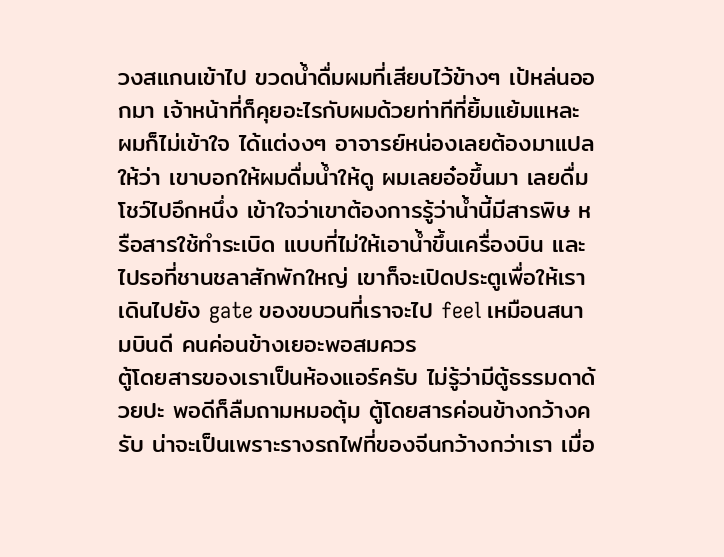วงสแกนเข้าไป ขวดน้ำดื่มผมที่เสียบไว้ข้างๆ เป้หล่นออกมา เจ้าหน้าที่ก็คุยอะไรกับผมด้วยท่าทีที่ยิ้มแย้มแหละ ผมก็ไม่เข้าใจ ได้แต่งงๆ อาจารย์หน่องเลยต้องมาแปลให้ว่า เขาบอกให้ผมดื่มน้ำให้ดู ผมเลยอ๋อขึ้นมา เลยดื่มโชว์ไปอึกหนึ่ง เข้าใจว่าเขาต้องการรู้ว่าน้ำนี้มีสารพิษ หรือสารใช้ทำระเบิด แบบที่ไม่ให้เอาน้ำขึ้นเครื่องบิน และไปรอที่ชานชลาสักพักใหญ่ เขาก็จะเปิดประตูเพื่อให้เราเดินไปยัง gate ของขบวนที่เราจะไป feel เหมือนสนามบินดี คนค่อนข้างเยอะพอสมควร
ตู้โดยสารของเราเป็นห้องแอร์ครับ ไม่รู้ว่ามีตู้ธรรมดาด้วยปะ พอดีก็ลืมถามหมอตุ้ม ตู้โดยสารค่อนข้างกว้างครับ น่าจะเป็นเพราะรางรถไฟที่ของจีนกว้างกว่าเรา เมื่อ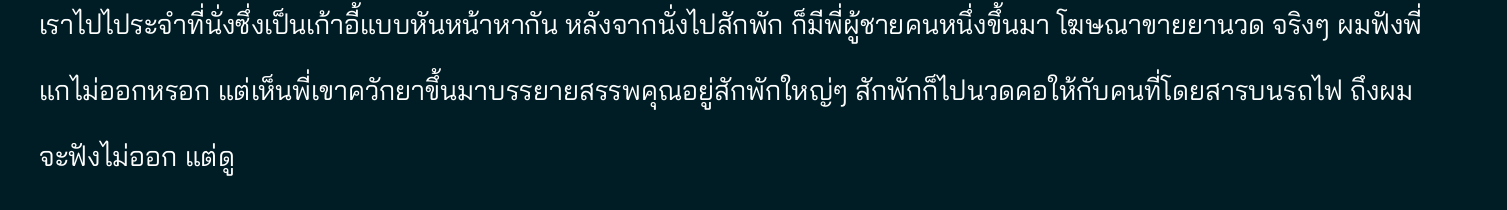เราไปไประจำที่นั่งซึ่งเป็นเก้าอี้แบบหันหน้าหากัน หลังจากนั่งไปสักพัก ก็มีพี่ผู้ชายคนหนึ่งขึ้นมา โฆษณาขายยานวด จริงๆ ผมฟังพี่แกไม่ออกหรอก แต่เห็นพี่เขาควักยาขึ้นมาบรรยายสรรพคุณอยู่สักพักใหญ่ๆ สักพักก็ไปนวดคอให้กับคนที่โดยสารบนรถไฟ ถึงผมจะฟังไม่ออก แต่ดู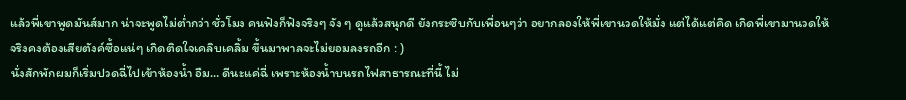แล้วพี่เขาพูดมันส์มาก น่าจะพูดไม่ต่ำกว่า ชั่วโมง คนฟังก็ฟังจริงๆ จัง ๆ ดูแล้วสนุกดี ยังกระซิบกับเพื่อนๆว่า อยากลองให้พี่เขานวดให้มั่ง แต่ได้แต่คิด เกิดพี่เขามานวดให้จริงคงต้องเสียตังค์ซื้อแน่ๆ เกิดติดใจเคลิบเคลิ้ม ขึ้นมาพาลจะไม่ยอมลงรถอีก : )
นั่งสักพักผมก็เริ่มปวดฉี่ไปเข้าห้องน้ำ อืม… ดีนะแค่ฉี่ เพราะห้องน้ำบนรถไฟสาธารณะที่นี้ ไม่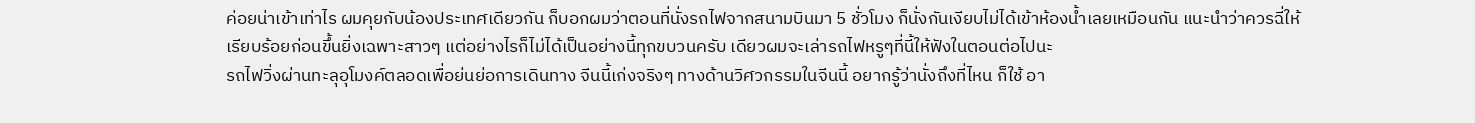ค่อยน่าเข้าเท่าไร ผมคุยกับน้องประเทศเดียวกัน ก็บอกผมว่าตอนที่นั่งรถไฟจากสนามบินมา 5 ชั่วโมง ก็นั่งกันเงียบไม่ได้เข้าห้องน้ำเลยเหมือนกัน แนะนำว่าควรฉี่ให้เรียบร้อยก่อนขึ้นยิ่งเฉพาะสาวๆ แต่อย่างไรก็ไม่ได้เป็นอย่างนี้ทุกขบวนครับ เดียวผมจะเล่ารถไฟหรูๆที่นี้ให้ฟังในตอนต่อไปนะ
รถไฟวิ่งผ่านทะลุอุโมงค์ตลอดเพื่อย่นย่อการเดินทาง จีนนี้เก่งจริงๆ ทางด้านวิศวกรรมในจีนนี้ อยากรู้ว่านั่งถึงที่ไหน ก็ใช้ อา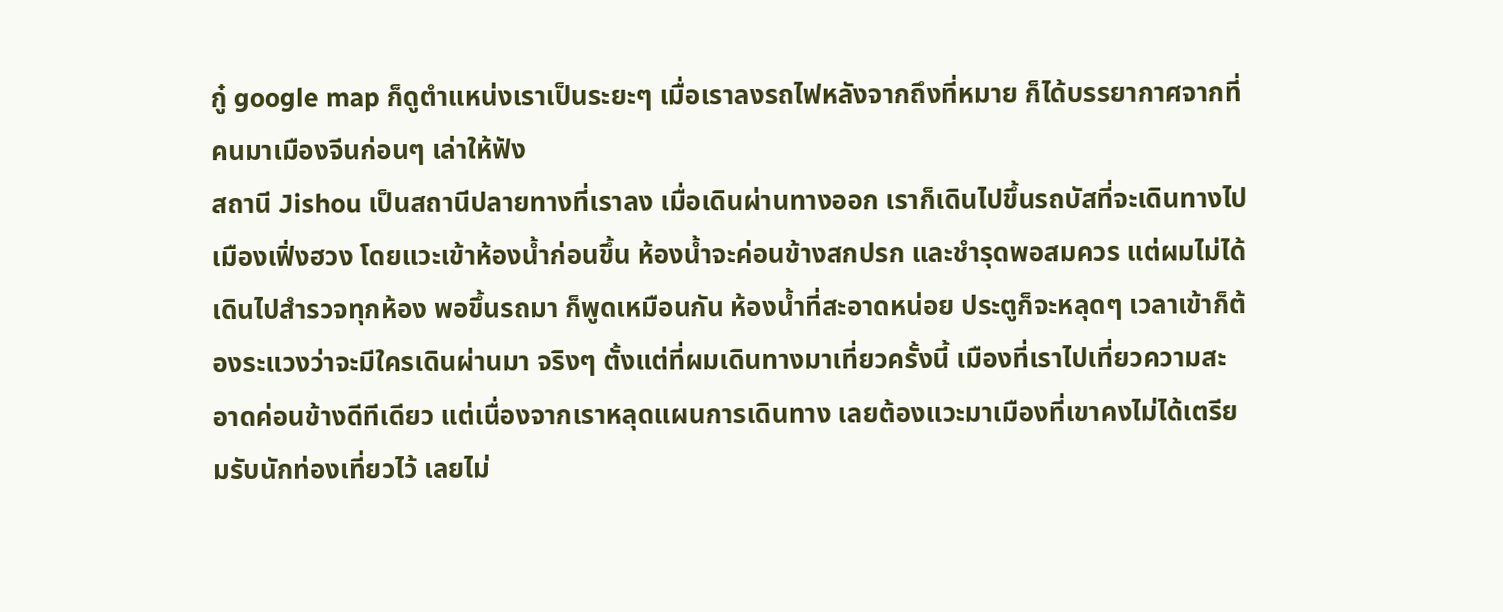กู๋ google map ก็ดูตำแหน่งเราเป็นระยะๆ เมื่อเราลงรถไฟหลังจากถึงที่หมาย ก็ได้บรรยากาศจากที่คนมาเมืองจีนก่อนๆ เล่าให้ฟัง
สถานี Jishou เป็นสถานีปลายทางที่เราลง เมื่อเดินผ่านทางออก เราก็เดินไปขึ้นรถบัสที่จะเดินทางไปเมืองเฟิ่งฮวง โดยแวะเข้าห้องน้ำก่อนขึ้น ห้องน้ำจะค่อนข้างสกปรก และชำรุดพอสมควร แต่ผมไม่ได้เดินไปสำรวจทุกห้อง พอขึ้นรถมา ก็พูดเหมือนกัน ห้องน้ำที่สะอาดหน่อย ประตูก็จะหลุดๆ เวลาเข้าก็ต้องระแวงว่าจะมีใครเดินผ่านมา จริงๆ ตั้งแต่ที่ผมเดินทางมาเที่ยวครั้งนี้ เมืองที่เราไปเที่ยวความสะอาดค่อนข้างดีทีเดียว แต่เนื่องจากเราหลุดแผนการเดินทาง เลยต้องแวะมาเมืองที่เขาคงไม่ได้เตรียมรับนักท่องเที่ยวไว้ เลยไม่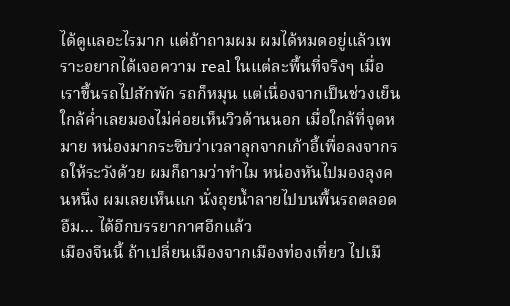ได้ดูแลอะไรมาก แต่ถ้าถามผม ผมได้หมดอยู่แล้วเพราะอยากได้เจอความ real ในแต่ละพื้นที่จริงๆ เมื่อเราขึ้นรถไปสักพัก รถก็หมุน แต่เนื่องจากเป็นช่วงเย็นใกล้ค่ำเลยมองไม่ค่อยเห็นวิวด้านนอก เมื่อใกล้ที่จุดหมาย หน่องมากระซิบว่าเวลาลุกจากเก้าอี้เพื่อลงจากรถให้ระวังด้วย ผมก็ถามว่าทำไม หน่องหันไปมองลุงคนหนึ่ง ผมเลยเห็นแก นั่งถุยน้ำลายไปบนพื้นรถตลอด อืม… ได้อีกบรรยากาศอีกแล้ว
เมืองจีนนี้ ถ้าเปลี่ยนเมืองจากเมืองท่องเที่ยว ไปเมื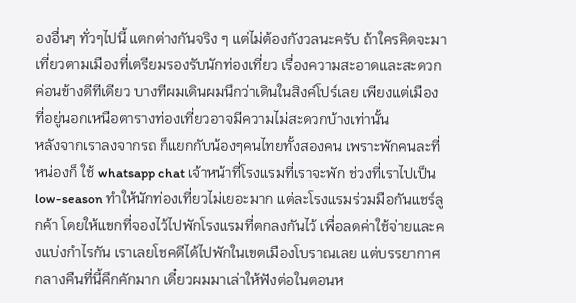องอื่นๆ ทั่วๆไปนี้ แตกต่างกันจริง ๆ แต่ไม่ต้องกังวลนะครับ ถ้าใครคิดจะมาเที่ยวตามเมืองที่เตรียมรองรับนักท่องเที่ยว เรื่องความสะอาดและสะดวกค่อนข้างดีทีเดียว บางทีผมเดินผมนึกว่าเดินในสิงค์โปร์เลย เพียงแต่เมืองที่อยู่นอกเหนือตารางท่องเที่ยวอาจมีความไม่สะดวกบ้างเท่านั้น
หลังจากเราลงจากรถ ก็แยกกับน้องๆคนไทยทั้งสองคน เพราะพักคนละที่ หน่องก็ ใช้ whatsapp chat เจ้าหน้าที่โรงแรมที่เราจะพัก ช่วงที่เราไปเป็น low-season ทำให้นักท่องเที่ยวไม่เยอะมาก แต่ละโรงแรมร่วมมือกันแชร์ลูกค้า โดยให้แขกที่จองไว้ไปพักโรงแรมที่ตกลงกันไว้ เพื่อลดค่าใช้จ่ายและคงแบ่งกำไรกัน เราเลยโชคดีได้ไปพักในเขตเมืองโบราณเลย แต่บรรยากาศกลางคืนที่นี้คึกคักมาก เดี๋ยวผมมาเล่าให้ฟังต่อในตอนห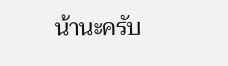น้านะครับ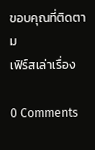ขอบคุณที่ติดตาม
เฟิร์สเล่าเรื่อง

0 Comments